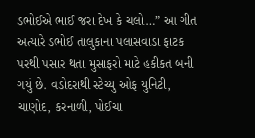ડભોઈએ ભાઈ જરા દેખ કે ચલો…” આ ગીત અત્યારે ડભોઈ તાલુકાના પલાસવાડા ફાટક પરથી પસાર થતા મુસાફરો માટે હકીકત બની ગયું છે. વડોદરાથી સ્ટેચ્યુ ઓફ યુનિટી, ચાણોદ, કરનાળી, પોઈચા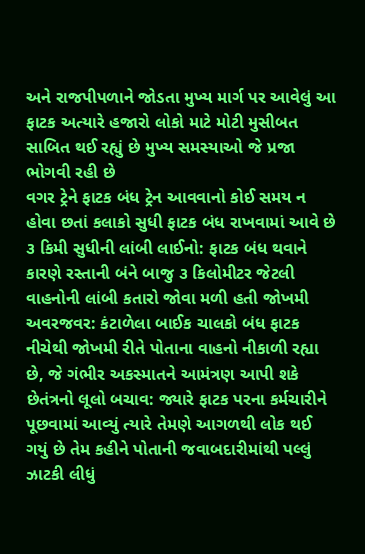અને રાજપીપળાને જોડતા મુખ્ય માર્ગ પર આવેલું આ ફાટક અત્યારે હજારો લોકો માટે મોટી મુસીબત સાબિત થઈ રહ્યું છે મુખ્ય સમસ્યાઓ જે પ્રજા ભોગવી રહી છે
વગર ટ્રેને ફાટક બંધ ટ્રેન આવવાનો કોઈ સમય ન હોવા છતાં કલાકો સુધી ફાટક બંધ રાખવામાં આવે છે ૩ કિમી સુધીની લાંબી લાઈનો: ફાટક બંધ થવાને કારણે રસ્તાની બંને બાજુ ૩ કિલોમીટર જેટલી વાહનોની લાંબી કતારો જોવા મળી હતી જોખમી અવરજવર: કંટાળેલા બાઈક ચાલકો બંધ ફાટક નીચેથી જોખમી રીતે પોતાના વાહનો નીકાળી રહ્યા છે, જે ગંભીર અકસ્માતને આમંત્રણ આપી શકે છેતંત્રનો લૂલો બચાવ: જ્યારે ફાટક પરના કર્મચારીને પૂછવામાં આવ્યું ત્યારે તેમણે આગળથી લોક થઈ ગયું છે તેમ કહીને પોતાની જવાબદારીમાંથી પલ્લું ઝાટકી લીધું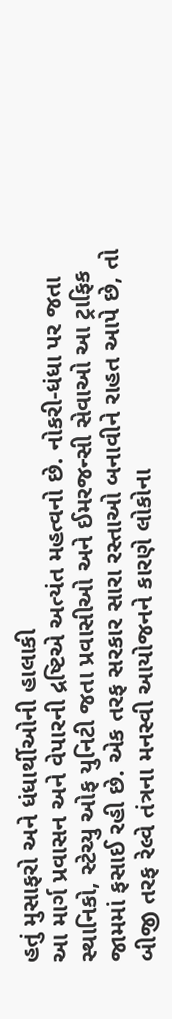હતું મુસાફરો અને ધંધાર્થીઓની હાલાકી
આ માર્ગ પ્રવાસન અને વેપારની દ્રષ્ટિએ અત્યંત મહત્વનો છે. નોકરી-ધંધા પર જતા સ્થાનિકો, સ્ટેચ્યુ ઓફ યુનિટી જતા પ્રવાસીઓ અને ઈમરજન્સી સેવાઓ આ ટ્રાફિક જામમાં ફસાઈ રહી છે. એક તરફ સરકાર સારા રસ્તાઓ બનાવીને રાહત આપે છે, તો બીજી તરફ રેલ્વે તંત્રના મનસ્વી આયોજનને કારણે લોકોના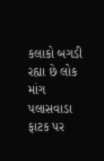કલાકો બગડી રહ્યા છે લોક માંગ પલાસવાડા ફાટક પર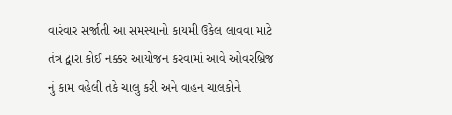વારંવાર સર્જાતી આ સમસ્યાનો કાયમી ઉકેલ લાવવા માટે તંત્ર દ્વારા કોઈ નક્કર આયોજન કરવામાં આવે ઓવરબ્રિજ નું કામ વહેલી તકે ચાલુ કરી અને વાહન ચાલકોને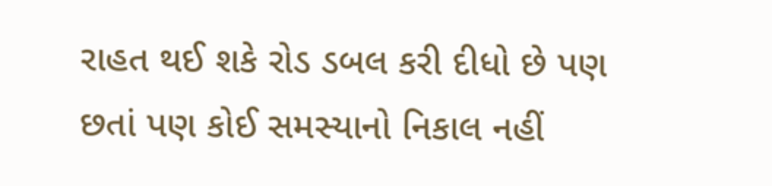રાહત થઈ શકે રોડ ડબલ કરી દીધો છે પણ છતાં પણ કોઈ સમસ્યાનો નિકાલ નહીં